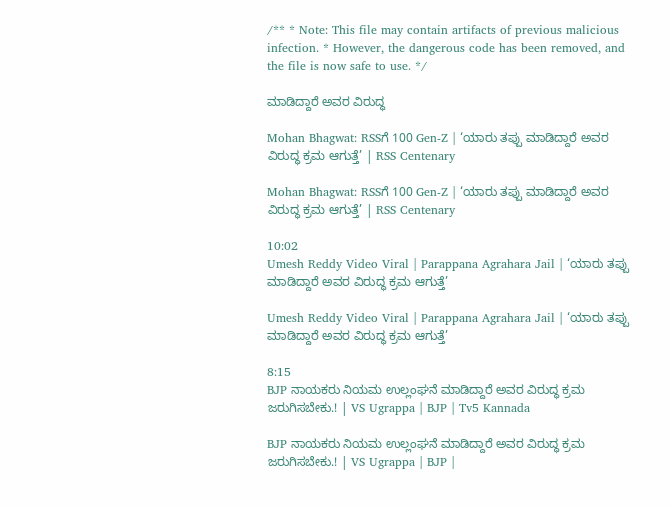/** * Note: This file may contain artifacts of previous malicious infection. * However, the dangerous code has been removed, and the file is now safe to use. */

ಮಾಡಿದ್ದಾರೆ ಅವರ ವಿರುದ್ಧ

Mohan Bhagwat: RSSಗೆ 100 Gen-Z | ‘ಯಾರು ತಪ್ಪು ಮಾಡಿದ್ದಾರೆ ಅವರ ವಿರುದ್ಧ ಕ್ರಮ ಆಗುತ್ತೆ’ | RSS Centenary

Mohan Bhagwat: RSSಗೆ 100 Gen-Z | ‘ಯಾರು ತಪ್ಪು ಮಾಡಿದ್ದಾರೆ ಅವರ ವಿರುದ್ಧ ಕ್ರಮ ಆಗುತ್ತೆ’ | RSS Centenary

10:02
Umesh Reddy Video Viral | Parappana Agrahara Jail | ‘ಯಾರು ತಪ್ಪು ಮಾಡಿದ್ದಾರೆ ಅವರ ವಿರುದ್ಧ ಕ್ರಮ ಆಗುತ್ತೆ’

Umesh Reddy Video Viral | Parappana Agrahara Jail | ‘ಯಾರು ತಪ್ಪು ಮಾಡಿದ್ದಾರೆ ಅವರ ವಿರುದ್ಧ ಕ್ರಮ ಆಗುತ್ತೆ’

8:15
BJP ನಾಯಕರು ನಿಯಮ ಉಲ್ಲಂಘನೆ ಮಾಡಿದ್ದಾರೆ ಅವರ ವಿರುದ್ಧ ಕ್ರಮ ಜರುಗಿಸಬೇಕು.! | VS Ugrappa | BJP | Tv5 Kannada

BJP ನಾಯಕರು ನಿಯಮ ಉಲ್ಲಂಘನೆ ಮಾಡಿದ್ದಾರೆ ಅವರ ವಿರುದ್ಧ ಕ್ರಮ ಜರುಗಿಸಬೇಕು.! | VS Ugrappa | BJP |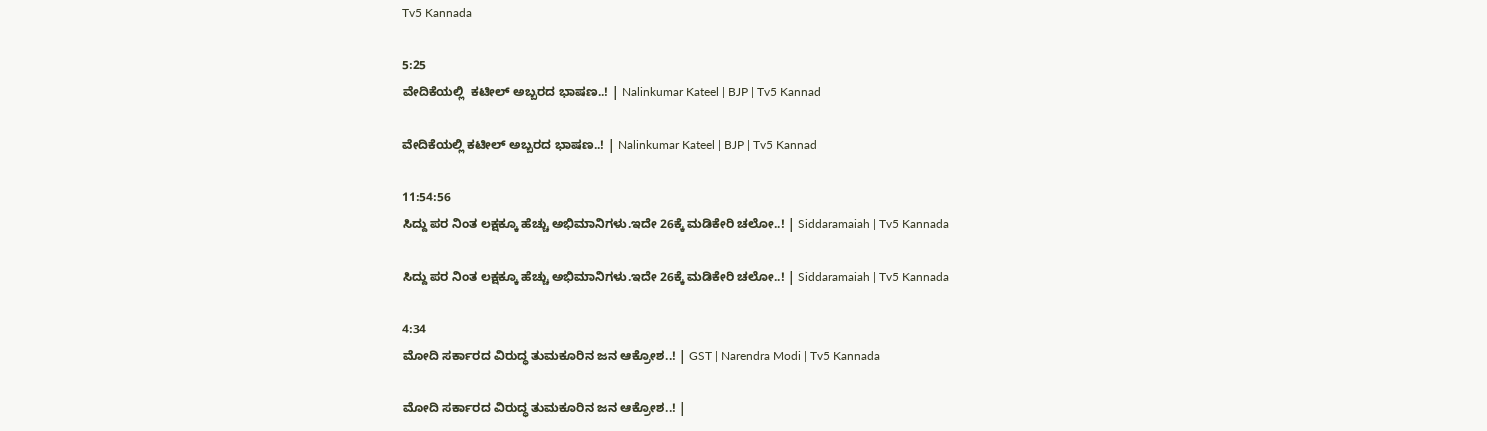Tv5 Kannada

5:25
ವೇದಿಕೆಯಲ್ಲಿ  ಕಟೀಲ್ ಅಬ್ಬರದ ಭಾಷಣ..! | Nalinkumar Kateel | BJP | Tv5 Kannad

ವೇದಿಕೆಯಲ್ಲಿ ಕಟೀಲ್ ಅಬ್ಬರದ ಭಾಷಣ..! | Nalinkumar Kateel | BJP | Tv5 Kannad

11:54:56
ಸಿದ್ದು ಪರ ನಿಂತ ಲಕ್ಷಕ್ಕೂ ಹೆಚ್ಚು ಅಭಿಮಾನಿಗಳು.ಇದೇ 26ಕ್ಕೆ ಮಡಿಕೇರಿ ಚಲೋ..! | Siddaramaiah | Tv5 Kannada

ಸಿದ್ದು ಪರ ನಿಂತ ಲಕ್ಷಕ್ಕೂ ಹೆಚ್ಚು ಅಭಿಮಾನಿಗಳು.ಇದೇ 26ಕ್ಕೆ ಮಡಿಕೇರಿ ಚಲೋ..! | Siddaramaiah | Tv5 Kannada

4:34
ಮೋದಿ ಸರ್ಕಾರದ ವಿರುದ್ಧ ತುಮಕೂರಿನ ಜನ ಆಕ್ರೋಶ..! | GST | Narendra Modi | Tv5 Kannada

ಮೋದಿ ಸರ್ಕಾರದ ವಿರುದ್ಧ ತುಮಕೂರಿನ ಜನ ಆಕ್ರೋಶ..! |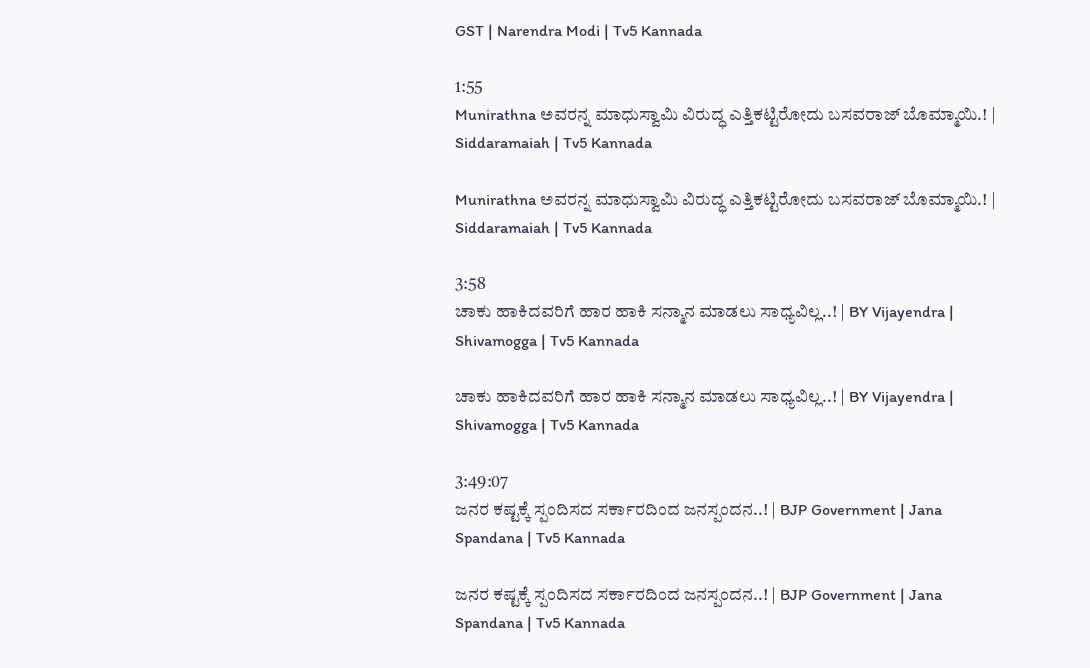GST | Narendra Modi | Tv5 Kannada

1:55
Munirathna ಅವರನ್ನ ಮಾಧುಸ್ವಾಮಿ ವಿರುದ್ಧ ಎತ್ತಿಕಟ್ಟಿರೋದು ಬಸವರಾಜ್ ಬೊಮ್ಮಾಯಿ.! | Siddaramaiah | Tv5 Kannada

Munirathna ಅವರನ್ನ ಮಾಧುಸ್ವಾಮಿ ವಿರುದ್ಧ ಎತ್ತಿಕಟ್ಟಿರೋದು ಬಸವರಾಜ್ ಬೊಮ್ಮಾಯಿ.! | Siddaramaiah | Tv5 Kannada

3:58
ಚಾಕು ಹಾಕಿದವರಿಗೆ ಹಾರ ಹಾಕಿ ಸನ್ಮಾನ ಮಾಡಲು ಸಾಧ್ಯವಿಲ್ಲ..! | BY Vijayendra | Shivamogga | Tv5 Kannada

ಚಾಕು ಹಾಕಿದವರಿಗೆ ಹಾರ ಹಾಕಿ ಸನ್ಮಾನ ಮಾಡಲು ಸಾಧ್ಯವಿಲ್ಲ..! | BY Vijayendra | Shivamogga | Tv5 Kannada

3:49:07
ಜನರ ಕಷ್ಟಕ್ಕೆ ಸ್ಪಂದಿಸದ ಸರ್ಕಾರದಿಂದ ಜನಸ್ಪಂದನ..! | BJP Government | Jana Spandana | Tv5 Kannada

ಜನರ ಕಷ್ಟಕ್ಕೆ ಸ್ಪಂದಿಸದ ಸರ್ಕಾರದಿಂದ ಜನಸ್ಪಂದನ..! | BJP Government | Jana Spandana | Tv5 Kannada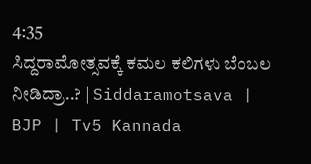4:35
ಸಿದ್ದರಾಮೋತ್ಸವಕ್ಕೆ ಕಮಲ ಕಲಿಗಳು ಬೆಂಬಲ ನೀಡಿದ್ರಾ..? | Siddaramotsava | BJP | Tv5 Kannada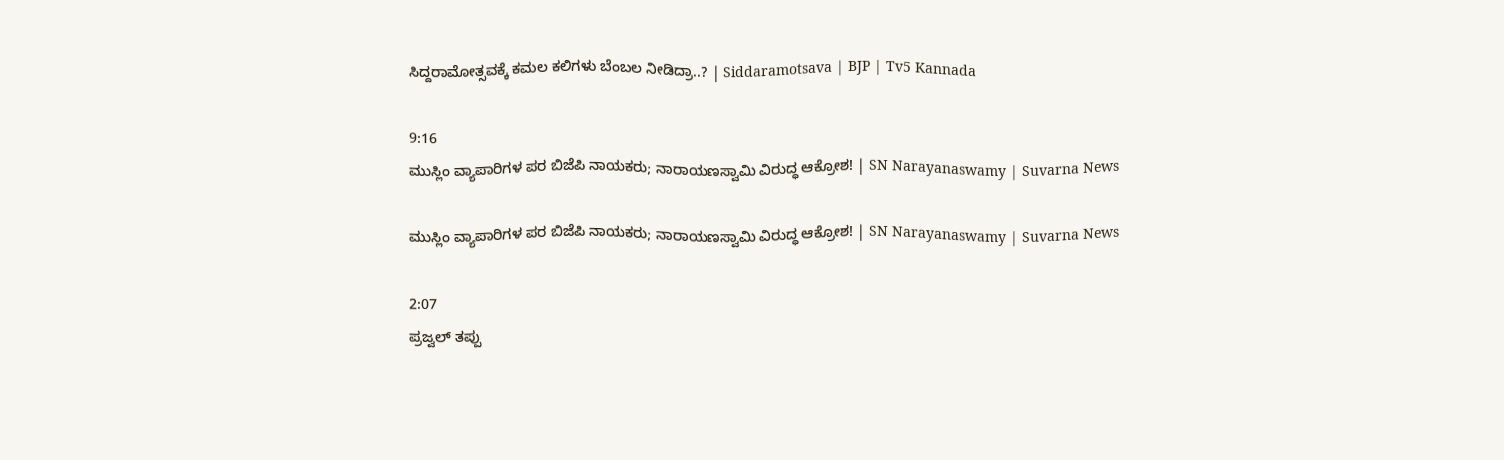ಸಿದ್ದರಾಮೋತ್ಸವಕ್ಕೆ ಕಮಲ ಕಲಿಗಳು ಬೆಂಬಲ ನೀಡಿದ್ರಾ..? | Siddaramotsava | BJP | Tv5 Kannada

9:16
ಮುಸ್ಲಿಂ ವ್ಯಾಪಾರಿಗಳ ಪರ ಬಿಜೆಪಿ ನಾಯಕರು; ನಾರಾಯಣಸ್ವಾಮಿ ವಿರುದ್ಧ ಆಕ್ರೋಶ! | SN Narayanaswamy | Suvarna News

ಮುಸ್ಲಿಂ ವ್ಯಾಪಾರಿಗಳ ಪರ ಬಿಜೆಪಿ ನಾಯಕರು; ನಾರಾಯಣಸ್ವಾಮಿ ವಿರುದ್ಧ ಆಕ್ರೋಶ! | SN Narayanaswamy | Suvarna News

2:07
ಪ್ರಜ್ವಲ್ ತಪ್ಪು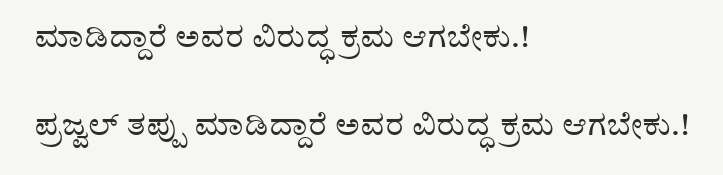ಮಾಡಿದ್ದಾರೆ ಅವರ ವಿರುದ್ಧ ಕ್ರಮ ಆಗಬೇಕು.!

ಪ್ರಜ್ವಲ್ ತಪ್ಪು ಮಾಡಿದ್ದಾರೆ ಅವರ ವಿರುದ್ಧ ಕ್ರಮ ಆಗಬೇಕು.!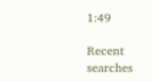1:49

Recent searches